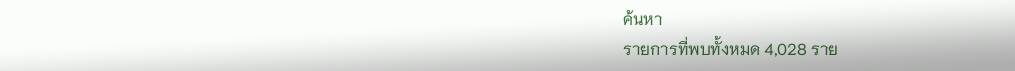ค้นหา
รายการที่พบทั้งหมด 4,028 ราย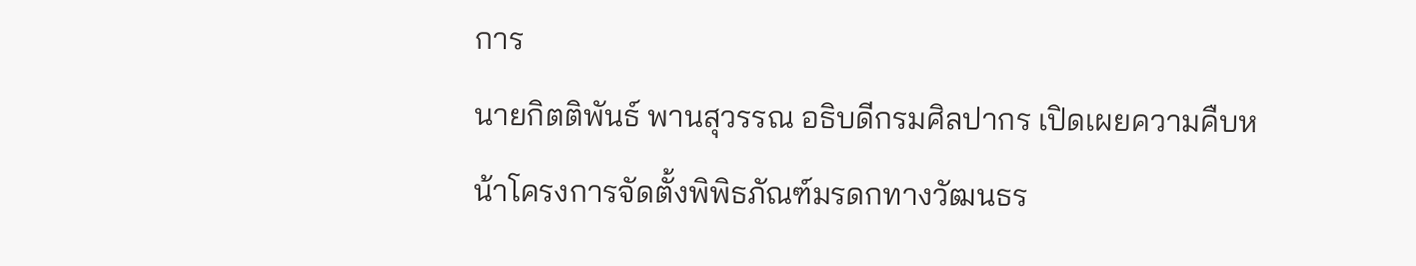การ
นายกิตติพันธ์ พานสุวรรณ อธิบดีกรมศิลปากร เปิดเผยความคืบหน้าโครงการจัดตั้งพิพิธภัณฑ์มรดกทางวัฒนธร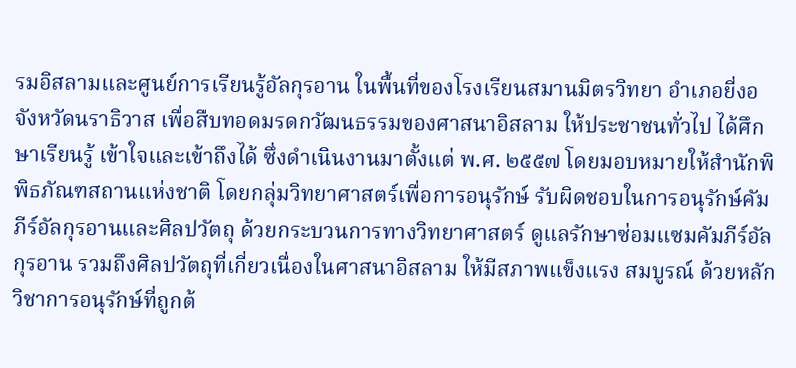รมอิสลามและศูนย์การเรียนรู้อัลกุรอาน ในพื้นที่ของโรงเรียนสมานมิตรวิทยา อำเภอยี่งอ จังหวัดนราธิวาส เพื่อสืบทอดมรดกวัฒนธรรมของศาสนาอิสลาม ให้ประชาชนทั่วไป ได้ศึกษาเรียนรู้ เข้าใจและเข้าถึงได้ ซึ่งดำเนินงานมาตั้งแต่ พ.ศ. ๒๕๕๗ โดยมอบหมายให้สำนักพิพิธภัณฑสถานแห่งชาติ โดยกลุ่มวิทยาศาสตร์เพื่อการอนุรักษ์ รับผิดชอบในการอนุรักษ์คัมภีร์อัลกุรอานและศิลปวัตถุ ด้วยกระบวนการทางวิทยาศาสตร์ ดูแลรักษาซ่อมแซมคัมภีร์อัลกุรอาน รวมถึงศิลปวัตถุที่เกี่ยวเนื่องในศาสนาอิสลาม ให้มีสภาพแข็งแรง สมบูรณ์ ด้วยหลักวิชาการอนุรักษ์ที่ถูกต้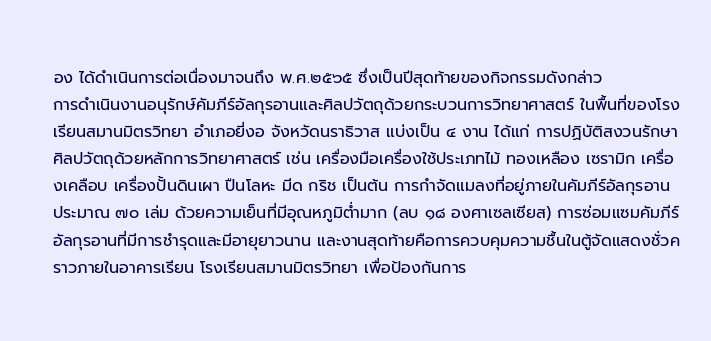อง ได้ดำเนินการต่อเนื่องมาจนถึง พ.ศ.๒๕๖๕ ซึ่งเป็นปีสุดท้ายของกิจกรรมดังกล่าว
การดำเนินงานอนุรักษ์คัมภีร์อัลกุรอานและศิลปวัตถุด้วยกระบวนการวิทยาศาสตร์ ในพื้นที่ของโรงเรียนสมานมิตรวิทยา อำเภอยี่งอ จังหวัดนราธิวาส แบ่งเป็น ๔ งาน ได้แก่ การปฏิบัติสงวนรักษาศิลปวัตถุด้วยหลักการวิทยาศาสตร์ เช่น เครื่องมือเครื่องใช้ประเภทไม้ ทองเหลือง เซรามิก เครื่องเคลือบ เครื่องปั้นดินเผา ปืนโลหะ มีด กริช เป็นต้น การกำจัดแมลงที่อยู่ภายในคัมภีร์อัลกุรอาน ประมาณ ๗๐ เล่ม ด้วยความเย็นที่มีอุณหภูมิต่ำมาก (ลบ ๑๘ องศาเซลเซียส) การซ่อมแซมคัมภีร์อัลกุรอานที่มีการชำรุดและมีอายุยาวนาน และงานสุดท้ายคือการควบคุมความชื้นในตู้จัดแสดงชั่วคราวภายในอาคารเรียน โรงเรียนสมานมิตรวิทยา เพื่อป้องกันการ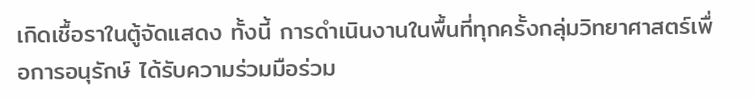เกิดเชื้อราในตู้จัดแสดง ทั้งนี้ การดำเนินงานในพื้นที่ทุกครั้งกลุ่มวิทยาศาสตร์เพื่อการอนุรักษ์ ได้รับความร่วมมือร่วม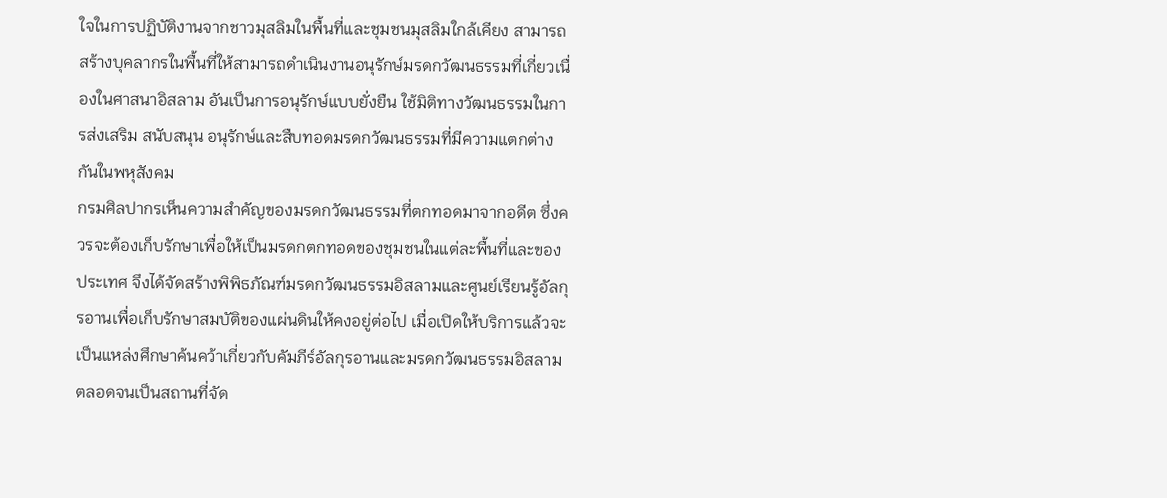ใจในการปฏิบัติงานจากชาวมุสลิมในพื้นที่และชุมชนมุสลิมใกล้เคียง สามารถสร้างบุคลากรในพื้นที่ให้สามารถดำเนินงานอนุรักษ์มรดกวัฒนธรรมที่เกี่ยวเนื่องในศาสนาอิสลาม อันเป็นการอนุรักษ์แบบยั่งยืน ใช้มิติทางวัฒนธรรมในการส่งเสริม สนับสนุน อนุรักษ์และสืบทอดมรดกวัฒนธรรมที่มีความแตกต่างกันในพหุสังคม
กรมศิลปากรเห็นความสำคัญของมรดกวัฒนธรรมที่ตกทอดมาจากอดีต ซึ่งควรจะต้องเก็บรักษาเพื่อให้เป็นมรดกตกทอดของชุมชนในแต่ละพื้นที่และของประเทศ จึงได้จัดสร้างพิพิธภัณฑ์มรดกวัฒนธรรมอิสลามและศูนย์เรียนรู้อัลกุรอานเพื่อเก็บรักษาสมบัติของแผ่นดินให้คงอยู่ต่อไป เมื่อเปิดให้บริการแล้วจะเป็นแหล่งศึกษาค้นคว้าเกี่ยวกับคัมภีร์อัลกุรอานและมรดกวัฒนธรรมอิสลาม ตลอดจนเป็นสถานที่จัด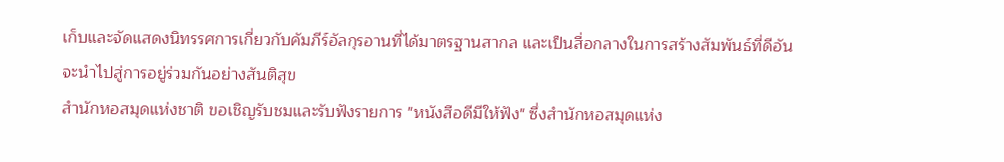เก็บและจัดแสดงนิทรรศการเกี่ยวกับคัมภีร์อัลกุรอานที่ได้มาตรฐานสากล และเป็นสื่อกลางในการสร้างสัมพันธ์ที่ดีอันจะนำไปสู่การอยู่ร่วมกันอย่างสันติสุข
สำนักหอสมุดแห่งชาติ ขอเชิญรับชมและรับฟังรายการ "หนังสือดีมีให้ฟัง" ซึ่งสำนักหอสมุดแห่ง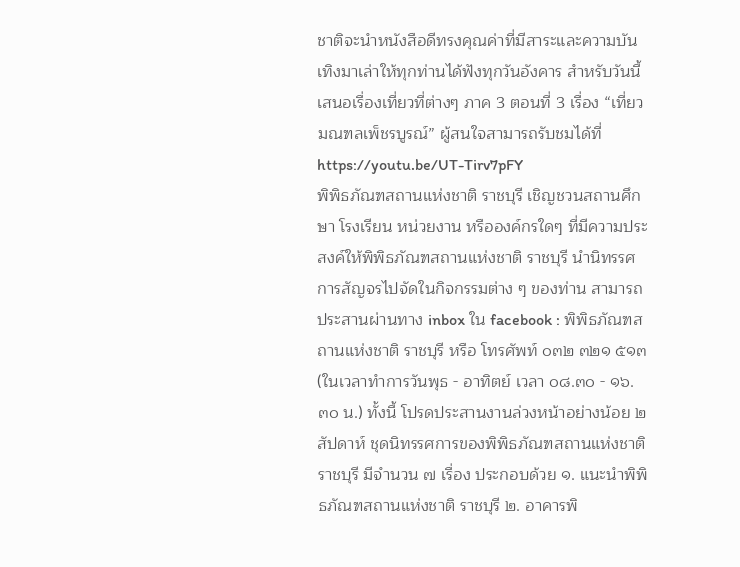ชาติจะนำหนังสือดีทรงคุณค่าที่มีสาระและความบันเทิงมาเล่าให้ทุกท่านได้ฟังทุกวันอังคาร สำหรับวันนี้ เสนอเรื่องเที่ยวที่ต่างๆ ภาค 3 ตอนที่ 3 เรื่อง “เที่ยวมณฑลเพ็ชรบูรณ์” ผู้สนใจสามารถรับชมได้ที่ https://youtu.be/UT-Tirv7pFY
พิพิธภัณฑสถานแห่งชาติ ราชบุรี เชิญชวนสถานศึกษา โรงเรียน หน่วยงาน หรือองค์กรใดๆ ที่มีความประสงค์ให้พิพิธภัณฑสถานแห่งชาติ ราชบุรี นำนิทรรศการสัญจรไปจัดในกิจกรรมต่าง ๆ ของท่าน สามารถประสานผ่านทาง inbox ใน facebook : พิพิธภัณฑสถานแห่งชาติ ราชบุรี หรือ โทรศัพท์ ๐๓๒ ๓๒๑ ๕๑๓ (ในเวลาทำการวันพุธ - อาทิตย์ เวลา ๐๘.๓๐ - ๑๖.๓๐ น.) ทั้งนี้ โปรดประสานงานล่วงหน้าอย่างน้อย ๒ สัปดาห์ ชุดนิทรรศการของพิพิธภัณฑสถานแห่งชาติ ราชบุรี มีจำนวน ๗ เรื่อง ประกอบด้วย ๑. แนะนำพิพิธภัณฑสถานแห่งชาติ ราชบุรี ๒. อาคารพิ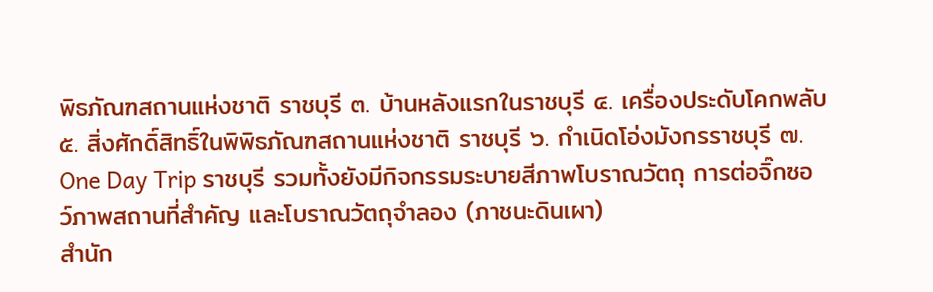พิธภัณฑสถานแห่งชาติ ราชบุรี ๓. บ้านหลังแรกในราชบุรี ๔. เครื่องประดับโคกพลับ ๕. สิ่งศักดิ์สิทธิ์ในพิพิธภัณฑสถานแห่งชาติ ราชบุรี ๖. กำเนิดโอ่งมังกรราชบุรี ๗. One Day Trip ราชบุรี รวมทั้งยังมีกิจกรรมระบายสีภาพโบราณวัตถุ การต่อจิ๊กซอว์ภาพสถานที่สำคัญ และโบราณวัตถุจำลอง (ภาชนะดินเผา)
สำนัก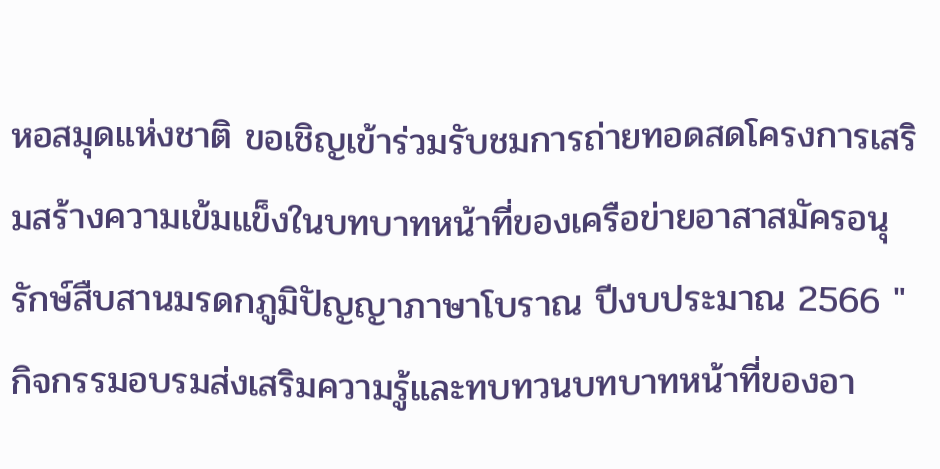หอสมุดแห่งชาติ ขอเชิญเข้าร่วมรับชมการถ่ายทอดสดโครงการเสริมสร้างความเข้มแข็งในบทบาทหน้าที่ของเครือข่ายอาสาสมัครอนุรักษ์สืบสานมรดกภูมิปัญญาภาษาโบราณ ปีงบประมาณ 2566 "กิจกรรมอบรมส่งเสริมความรู้และทบทวนบทบาทหน้าที่ของอา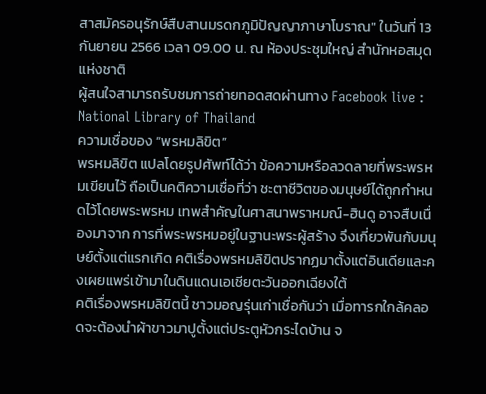สาสมัครอนุรักษ์สืบสานมรดกภูมิปัญญาภาษาโบราณ" ในวันที่ 13 กันยายน 2566 เวลา 09.00 น. ณ ห้องประชุมใหญ่ สำนักหอสมุดแห่งชาติ
ผู้สนใจสามารถรับชมการถ่ายทอดสดผ่านทาง Facebook live : National Library of Thailand
ความเชื่อของ “พรหมลิขิต”
พรหมลิขิต แปลโดยรูปศัพท์ได้ว่า ข้อความหรือลวดลายที่พระพรหมเขียนไว้ ถือเป็นคติความเชื่อที่ว่า ชะตาชีวิตของมนุษย์ได้ถูกกำหนดไว้โดยพระพรหม เทพสำคัญในศาสนาพราหมณ์-ฮินดู อาจสืบเนื่องมาจาก การที่พระพรหมอยู่ในฐานะพระผู้สร้าง จึงเกี่ยวพันกับมนุษย์ตั้งแต่แรกเกิด คติเรื่องพรหมลิขิตปรากฏมาตั้งแต่อินเดียและคงเผยแพร่เข้ามาในดินแดนเอเชียตะวันออกเฉียงใต้
คติเรื่องพรหมลิขิตนี้ ชาวมอญรุ่นเก่าเชื่อกันว่า เมื่อทารกใกล้คลอดจะต้องนำผ้าขาวมาปูตั้งแต่ประตูหัวกระไดบ้าน จ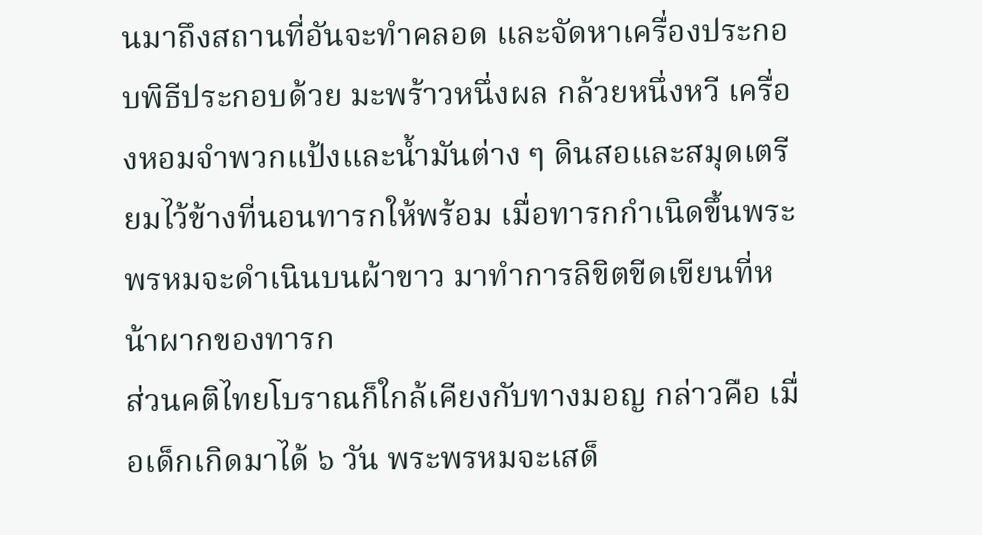นมาถึงสถานที่อันจะทำคลอด และจัดหาเครื่องประกอบพิธีประกอบด้วย มะพร้าวหนึ่งผล กล้วยหนึ่งหวี เครื่องหอมจำพวกแป้งและน้ำมันต่าง ๆ ดินสอและสมุดเตรียมไว้ข้างที่นอนทารกให้พร้อม เมื่อทารกกำเนิดขึ้นพระพรหมจะดำเนินบนผ้าขาว มาทำการลิขิตขีดเขียนที่หน้าผากของทารก
ส่วนคติไทยโบราณก็ใกล้เคียงกับทางมอญ กล่าวคือ เมื่อเด็กเกิดมาได้ ๖ วัน พระพรหมจะเสด็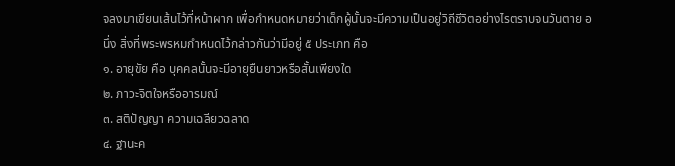จลงมาเขียนเส้นไว้ที่หน้าผาก เพื่อกำหนดหมายว่าเด็กผู้นั้นจะมีความเป็นอยู่วิถีชีวิตอย่างไรตราบจนวันตาย อนึ่ง สิ่งที่พระพรหมกำหนดไว้กล่าวกันว่ามีอยู่ ๕ ประเภท คือ
๑. อายุขัย คือ บุคคลนั้นจะมีอายุยืนยาวหรือสั้นเพียงใด
๒. ภาวะจิตใจหรืออารมณ์
๓. สติปัญญา ความเฉลียวฉลาด
๔. ฐานะค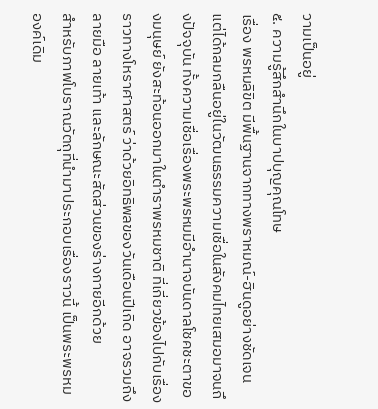วามเป็นอยู่
๕. ความรู้สึกสำนึกในบาปบุญคุณโทษ
เรื่อง พรหมลิขิต มีพื้นฐานจากทางพราหมณ์-ฮินดูอย่างชัดเจน แต่ได้กลมกลืนอยู่ในวัฒนธรรมความเชื่อในสังคมไทยเสมอมาจนถึงปัจจุบัน ทั้งความเชื่อเรื่องพระพรหมมีอำนาจบันดาลโชคชะตาของมนุษย์ ยังสะท้อนออกมาในตำราพรหมชาติ ที่เกี่ยวข้องไปกับเรื่องราวทางโหราศาสตร์ ว่าด้วยอิทธิพลของวันเดือนปีเกิด อาจรวมถึงลายมือ ลายเท้า และลักษณะสัดส่วนของร่างกายอีกด้วย
สำหรับภาพโบราณวัตถุที่นำมาประกอบเรื่องราวนี้ เป็นพระพรหมองค์เดิม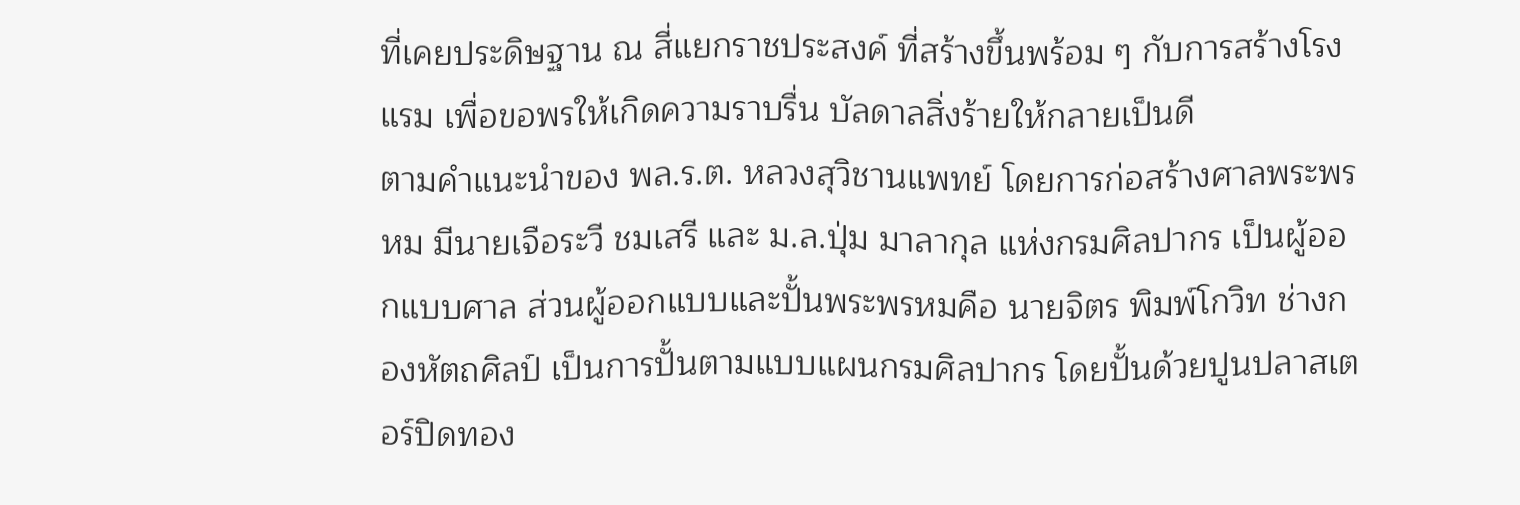ที่เคยประดิษฐาน ณ สี่แยกราชประสงค์ ที่สร้างขึ้นพร้อม ๆ กับการสร้างโรงแรม เพื่อขอพรให้เกิดความราบรื่น บัลดาลสิ่งร้ายให้กลายเป็นดี
ตามคำแนะนำของ พล.ร.ต. หลวงสุวิชานแพทย์ โดยการก่อสร้างศาลพระพรหม มีนายเจือระวี ชมเสรี และ ม.ล.ปุ่ม มาลากุล แห่งกรมศิลปากร เป็นผู้ออกแบบศาล ส่วนผู้ออกแบบและปั้นพระพรหมคือ นายจิตร พิมพ์โกวิท ช่างกองหัตถศิลป์ เป็นการปั้นตามแบบแผนกรมศิลปากร โดยปั้นด้วยปูนปลาสเตอร์ปิดทอง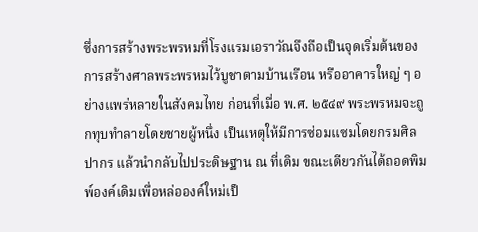ซึ่งการสร้างพระพรหมที่โรงแรมเอราวัณจึงถือเป็นจุดเริ่มต้นของการสร้างศาลพระพรหมไว้บูชาตามบ้านเรือน หรืออาคารใหญ่ ๆ อย่างแพร่หลายในสังคมไทย ก่อนที่เมื่อ พ.ศ. ๒๕๔๙ พระพรหมจะถูกทุบทำลายโดยชายผู้หนึ่ง เป็นเหตุให้มีการซ่อมแซมโดยกรมศิลปากร แล้วนำกลับไปประดิษฐาน ณ ที่เดิม ขณะเดียวกันได้ถอดพิมพ์องค์เดิมเพื่อหล่อองค์ใหม่เป็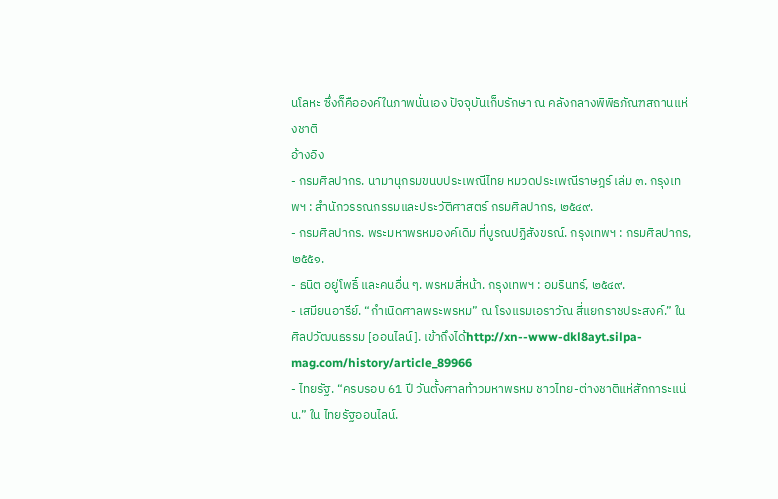นโลหะ ซึ่งก็คือองค์ในภาพนั่นเอง ปัจจุบันเก็บรักษา ณ คลังกลางพิพิธภัณฑสถานแห่งชาติ
อ้างอิง
- กรมศิลปากร. นามานุกรมขนบประเพณีไทย หมวดประเพณีราษฎร์ เล่ม ๓. กรุงเทพฯ : สำนักวรรณกรรมและประวัติศาสตร์ กรมศิลปากร, ๒๕๔๙.
- กรมศิลปากร. พระมหาพรหมองค์เดิม ที่บูรณปฏิสังขรณ์. กรุงเทพฯ : กรมศิลปากร, ๒๕๕๑.
- ธนิต อยู่โพธิ์ และคนอื่น ๆ. พรหมสี่หน้า. กรุงเทพฯ : อมรินทร์, ๒๕๔๙.
- เสมียนอารีย์. “กำเนิดศาลพระพรหม” ณ โรงแรมเอราวัณ สี่แยกราชประสงค์.” ใน ศิลปวัฒนธรรม [ออนไลน์]. เข้าถึงได้http://xn--www-dkl8ayt.silpa-mag.com/history/article_89966
- ไทยรัฐ. “ครบรอบ 61 ปี วันตั้งศาลท้าวมหาพรหม ชาวไทย-ต่างชาติแห่สักการะแน่น.” ใน ไทยรัฐออนไลน์.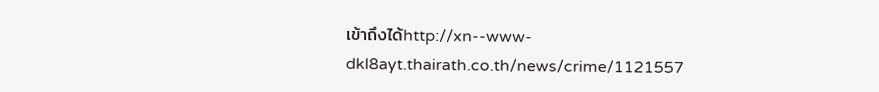เข้าถึงได้http://xn--www-dkl8ayt.thairath.co.th/news/crime/1121557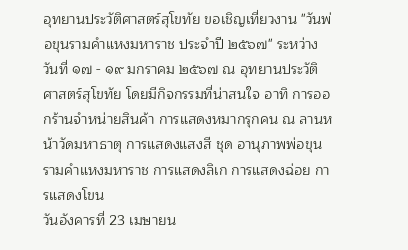อุทยานประวัติศาสตร์สุโขทัย ขอเชิญเที่ยวงาน "วันพ่อขุนรามคำแหงมหาราช ประจำปี ๒๕๖๗" ระหว่างวันที่ ๑๗ - ๑๙ มกราคม ๒๕๖๗ ณ อุทยานประวัติศาสตร์สุโขทัย โดยมีกิจกรรมที่น่าสนใจ อาทิ การออกร้านจำหน่ายสินค้า การแสดงหมากรุกคน ณ ลานหน้าวัดมหาธาตุ การแสดงแสงสี ชุด อานุภาพพ่อขุนรามคำแหงมหาราช การแสดงลิเก การแสดงฉ่อย การแสดงโขน
วันอังคารที่ 23 เมษายน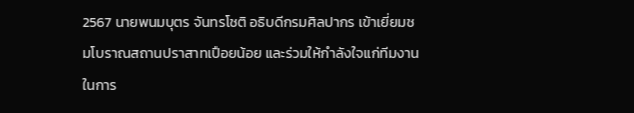2567 นายพนมบุตร จันทรโชติ อธิบดีกรมศิลปากร เข้าเยี่ยมชมโบราณสถานปราสาทเปือยน้อย และร่วมให้กำลังใจแก่ทีมงานในการ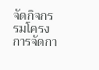จัดกิจกรรมโครงการจัดกา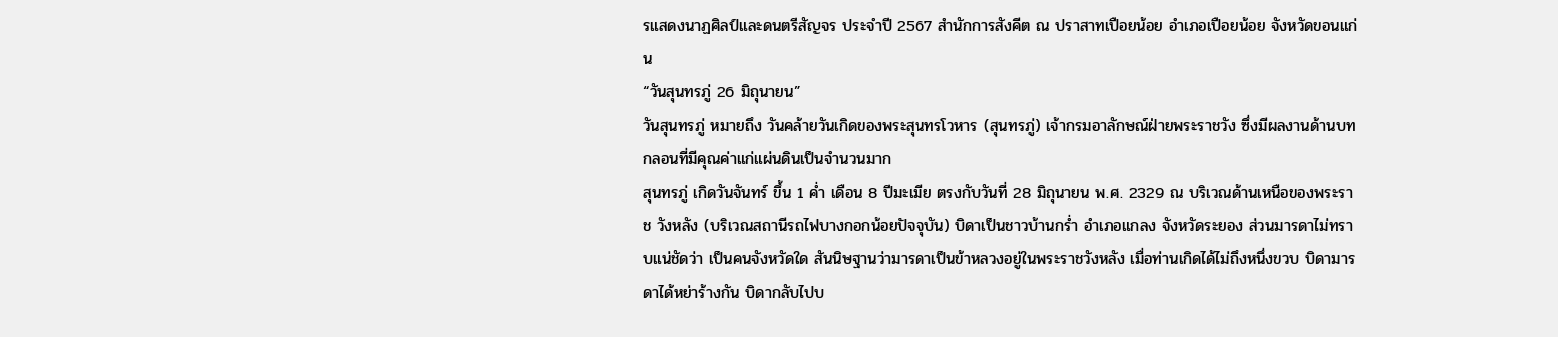รแสดงนาฏศิลป์และดนตรีสัญจร ประจำปี 2567 สำนักการสังคีต ณ ปราสาทเปือยน้อย อำเภอเปือยน้อย จังหวัดขอนแก่น
“วันสุนทรภู่ 26 มิถุนายน”
วันสุนทรภู่ หมายถึง วันคล้ายวันเกิดของพระสุนทรโวหาร (สุนทรภู่) เจ้ากรมอาลักษณ์ฝ่ายพระราชวัง ซึ่งมีผลงานด้านบทกลอนที่มีคุณค่าแก่แผ่นดินเป็นจำนวนมาก
สุนทรภู่ เกิดวันจันทร์ ขึ้น 1 ค่ำ เดือน 8 ปีมะเมีย ตรงกับวันที่ 28 มิถุนายน พ.ศ. 2329 ณ บริเวณด้านเหนือของพระราช วังหลัง (บริเวณสถานีรถไฟบางกอกน้อยปัจจุบัน) บิดาเป็นชาวบ้านกร่ำ อำเภอแกลง จังหวัดระยอง ส่วนมารดาไม่ทราบแน่ชัดว่า เป็นคนจังหวัดใด สันนิษฐานว่ามารดาเป็นข้าหลวงอยู่ในพระราชวังหลัง เมื่อท่านเกิดได้ไม่ถึงหนึ่งขวบ บิดามารดาได้หย่าร้างกัน บิดากลับไปบ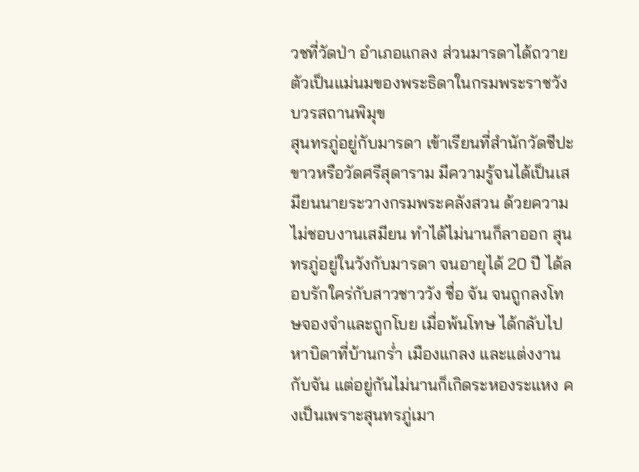วชที่วัดป่า อำเภอแกลง ส่วนมารดาได้ถวายตัวเป็นแม่นมของพระธิดาในกรมพระราชวังบวรสถานพิมุข
สุนทรภู่อยู่กับมารดา เข้าเรียนที่สำนักวัดชีปะขาวหรือวัดศรีสุดาราม มีความรู้จนได้เป็นเสมียนนายระวางกรมพระคลังสวน ด้วยความไม่ชอบงานเสมียน ทำได้ไม่นานก็ลาออก สุนทรภู่อยู่ในวังกับมารดา จนอายุได้ 20 ปี ได้ลอบรักใคร่กับสาวชาววัง ชื่อ จัน จนถูกลงโทษจองจำและถูกโบย เมื่อพ้นโทษ ได้กลับไปหาบิดาที่บ้านกร่ำ เมืองแกลง และแต่งงานกับจัน แต่อยู่กันไม่นานก็เกิดระหองระแหง คงเป็นเพราะสุนทรภู่เมา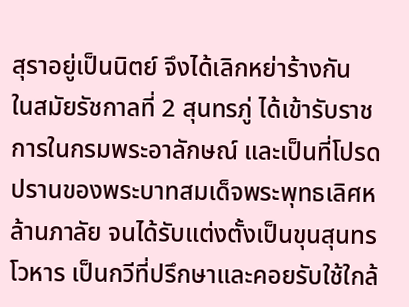สุราอยู่เป็นนิตย์ จึงได้เลิกหย่าร้างกัน
ในสมัยรัชกาลที่ 2 สุนทรภู่ ได้เข้ารับราชการในกรมพระอาลักษณ์ และเป็นที่โปรดปรานของพระบาทสมเด็จพระพุทธเลิศหล้านภาลัย จนได้รับแต่งตั้งเป็นขุนสุนทรโวหาร เป็นกวีที่ปรึกษาและคอยรับใช้ใกล้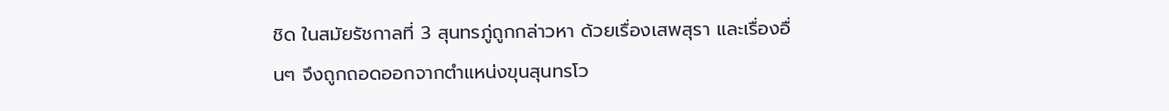ชิด ในสมัยรัชกาลที่ 3 สุนทรภู่ถูกกล่าวหา ด้วยเรื่องเสพสุรา และเรื่องอื่นๆ จึงถูกถอดออกจากตำแหน่งขุนสุนทรโว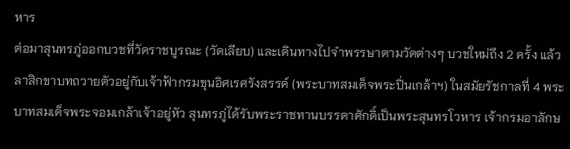หาร
ต่อมาสุนทรภู่ออกบวชที่วัดราชบูรณะ (วัดเลียบ) และเดินทางไปจำพรรษาตามวัดต่างๆ บวชใหม่ถึง 2 ครั้ง แล้วลาสิกขาบทถวายตัวอยู่กับเจ้าฟ้ากรมขุนอิศเรศรังสรรค์ (พระบาทสมเด็จพระปิ่นเกล้าฯ) ในสมัยรัชกาลที่ 4 พระบาทสมเด็จพระจอมเกล้าเจ้าอยู่หัว สุนทรภู่ได้รับพระราชทานบรรดาศักดิ์เป็นพระสุนทรโวหาร เจ้ากรมอาลักษ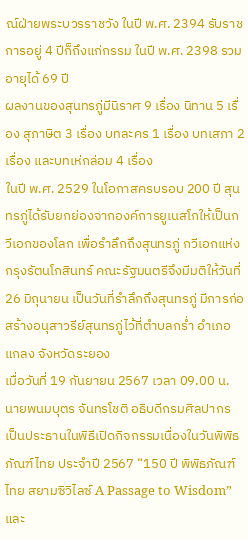ณ์ฝ่ายพระบวรราชวัง ในปี พ.ศ. 2394 รับราชการอยู่ 4 ปีก็ถึงแก่กรรม ในปี พ.ศ. 2398 รวมอายุได้ 69 ปี
ผลงานของสุนทรภู่มีนิราศ 9 เรื่อง นิทาน 5 เรื่อง สุภาษิต 3 เรื่อง บทละคร 1 เรื่อง บทเสภา 2 เรื่อง และบทเห่กล่อม 4 เรื่อง
ในปี พ.ศ. 2529 ในโอกาสครบรอบ 200 ปี สุนทรภู่ได้รับยกย่องจากองค์การยูเนสโกให้เป็นกวีเอกของโลก เพื่อรำลึกถึงสุนทรภู่ กวีเอกแห่งกรุงรัตนโกสินทร์ คณะรัฐมนตรีจึงมีมติให้วันที่ 26 มิถุนายน เป็นวันที่รำลึกถึงสุนทรภู่ มีการก่อสร้างอนุสาวรีย์สุนทรภู่ไว้ที่ตำบลกร่ำ อำเภอแกลง จังหวัดระยอง
เมื่อวันที่ 19 กันยายน 2567 เวลา 09.00 น. นายพนมบุตร จันทรโชติ อธิบดีกรมศิลปากร เป็นประธานในพิธีเปิดกิจกรรมเนื่องในวันพิพิธภัณฑ์ไทย ประจำปี 2567 “150 ปี พิพิธภัณฑ์ไทย สยามซิวิไลซ์ A Passage to Wisdom” และ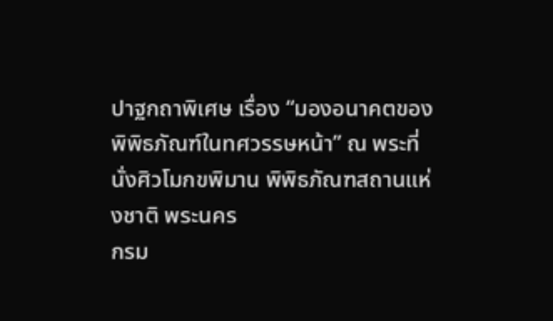ปาฐกถาพิเศษ เรื่อง “มองอนาคตของพิพิธภัณฑ์ในทศวรรษหน้า” ณ พระที่นั่งศิวโมกขพิมาน พิพิธภัณฑสถานแห่งชาติ พระนคร
กรม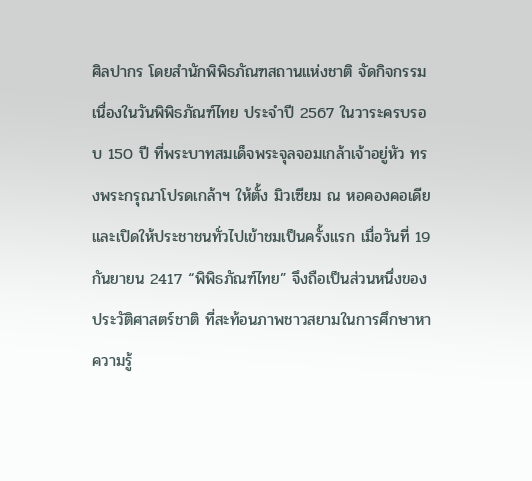ศิลปากร โดยสำนักพิพิธภัณฑสถานแห่งชาติ จัดกิจกรรมเนื่องในวันพิพิธภัณฑ์ไทย ประจำปี 2567 ในวาระครบรอบ 150 ปี ที่พระบาทสมเด็จพระจุลจอมเกล้าเจ้าอยู่หัว ทรงพระกรุณาโปรดเกล้าฯ ให้ตั้ง มิวเซียม ณ หอคองคอเดีย และเปิดให้ประชาชนทั่วไปเข้าชมเป็นครั้งแรก เมื่อวันที่ 19 กันยายน 2417 “พิพิธภัณฑ์ไทย” จึงถือเป็นส่วนหนึ่งของประวัติศาสตร์ชาติ ที่สะท้อนภาพชาวสยามในการศึกษาหาความรู้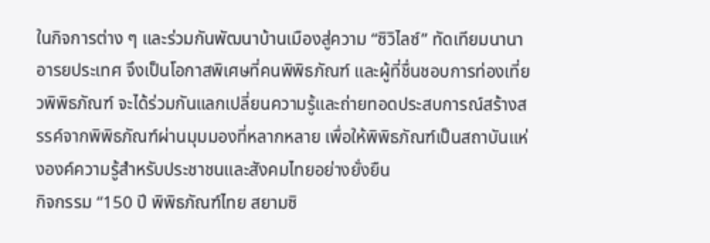ในกิจการต่าง ๆ และร่วมกันพัฒนาบ้านเมืองสู่ความ “ซิวิไลซ์” ทัดเทียมนานาอารยประเทศ จึงเป็นโอกาสพิเศษที่คนพิพิธภัณฑ์ และผู้ที่ชื่นชอบการท่องเที่ยวพิพิธภัณฑ์ จะได้ร่วมกันแลกเปลี่ยนความรู้และถ่ายทอดประสบการณ์สร้างสรรค์จากพิพิธภัณฑ์ผ่านมุมมองที่หลากหลาย เพื่อให้พิพิธภัณฑ์เป็นสถาบันแห่งองค์ความรู้สำหรับประชาชนและสังคมไทยอย่างยั่งยืน
กิจกรรม “150 ปี พิพิธภัณฑ์ไทย สยามซิ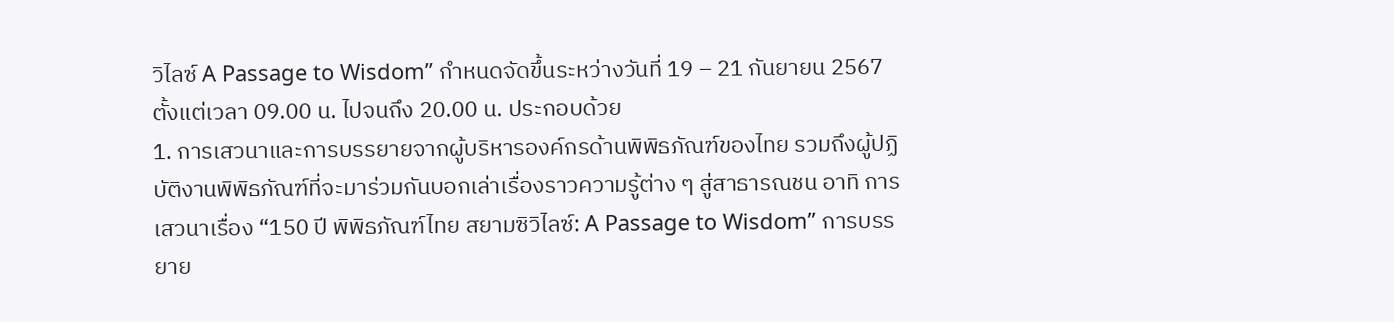วิไลซ์ A Passage to Wisdom” กำหนดจัดขึ้นระหว่างวันที่ 19 – 21 กันยายน 2567 ตั้งแต่เวลา 09.00 น. ไปจนถึง 20.00 น. ประกอบด้วย
1. การเสวนาและการบรรยายจากผู้บริหารองค์กรด้านพิพิธภัณฑ์ของไทย รวมถึงผู้ปฏิบัติงานพิพิธภัณฑ์ที่จะมาร่วมกันบอกเล่าเรื่องราวความรู้ต่าง ๆ สู่สาธารณชน อาทิ การเสวนาเรื่อง “150 ปี พิพิธภัณฑ์ไทย สยามซิวิไลซ์: A Passage to Wisdom” การบรรยาย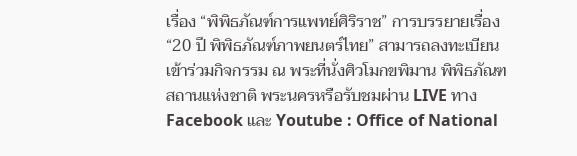เรื่อง “พิพิธภัณฑ์การแพทย์ศิริราช” การบรรยายเรื่อง “20 ปี พิพิธภัณฑ์ภาพยนตร์ไทย” สามารถลงทะเบียนเข้าร่วมกิจกรรม ณ พระที่นั่งศิวโมกขพิมาน พิพิธภัณฑสถานแห่งชาติ พระนครหรือรับชมผ่าน LIVE ทาง Facebook และ Youtube : Office of National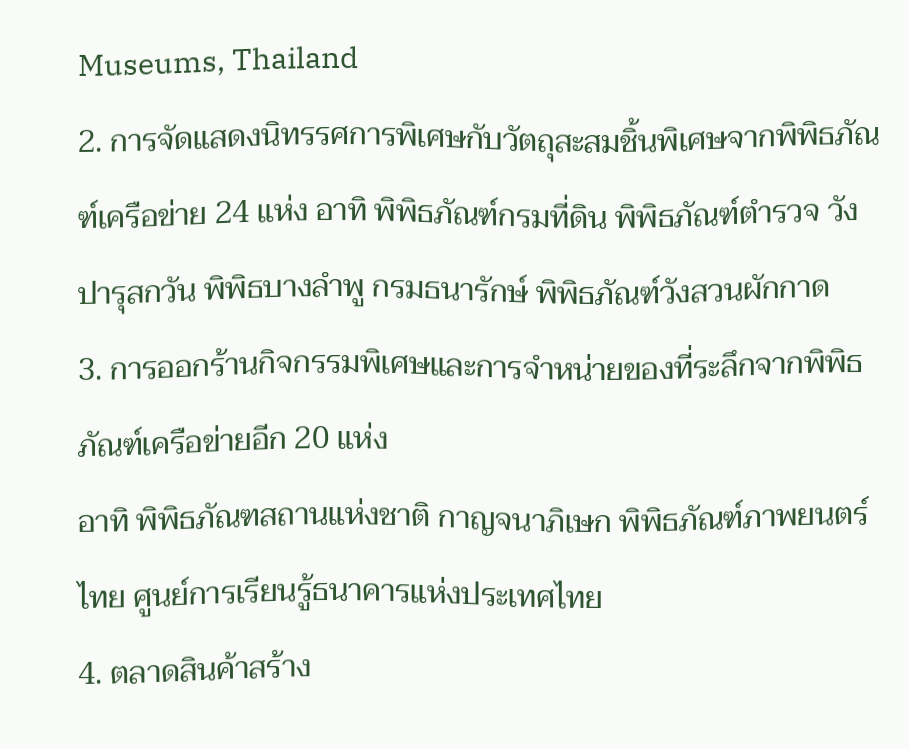Museums, Thailand
2. การจัดแสดงนิทรรศการพิเศษกับวัตถุสะสมชิ้นพิเศษจากพิพิธภัณฑ์เครือข่าย 24 แห่ง อาทิ พิพิธภัณฑ์กรมที่ดิน พิพิธภัณฑ์ตำรวจ วังปารุสกวัน พิพิธบางลำพู กรมธนารักษ์ พิพิธภัณฑ์วังสวนผักกาด
3. การออกร้านกิจกรรมพิเศษและการจำหน่ายของที่ระลึกจากพิพิธภัณฑ์เครือข่ายอีก 20 แห่ง
อาทิ พิพิธภัณฑสถานแห่งชาติ กาญจนาภิเษก พิพิธภัณฑ์ภาพยนตร์ไทย ศูนย์การเรียนรู้ธนาคารแห่งประเทศไทย
4. ตลาดสินค้าสร้าง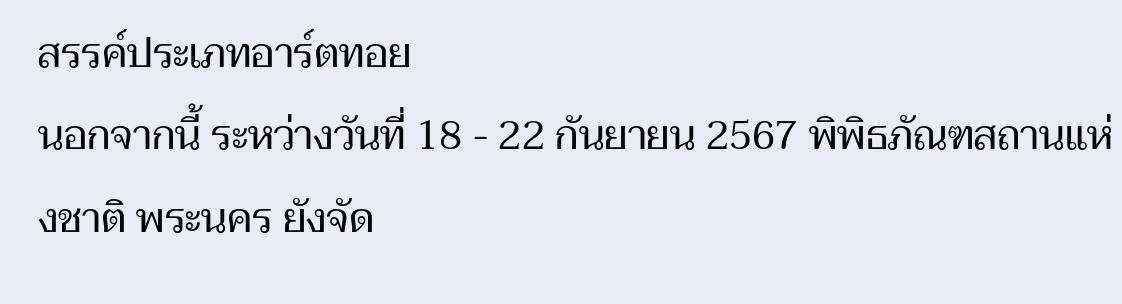สรรค์ประเภทอาร์ตทอย
นอกจากนี้ ระหว่างวันที่ 18 - 22 กันยายน 2567 พิพิธภัณฑสถานแห่งชาติ พระนคร ยังจัด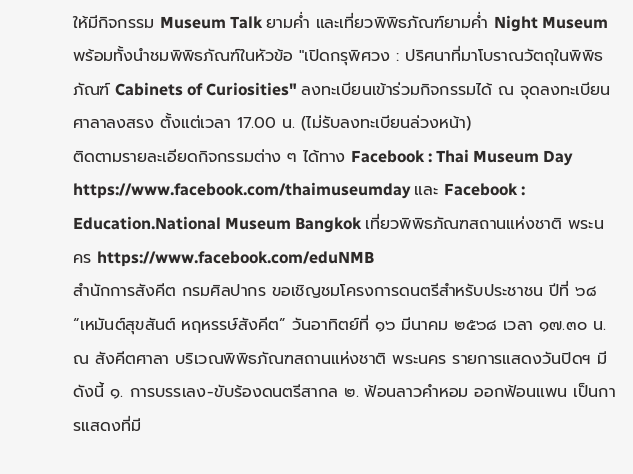ให้มีกิจกรรม Museum Talk ยามค่ำ และเที่ยวพิพิธภัณฑ์ยามค่ำ Night Museum พร้อมทั้งนำชมพิพิธภัณฑ์ในหัวข้อ "เปิดกรุพิศวง : ปริศนาที่มาโบราณวัตถุในพิพิธภัณฑ์ Cabinets of Curiosities" ลงทะเบียนเข้าร่วมกิจกรรมได้ ณ จุดลงทะเบียนศาลาลงสรง ตั้งแต่เวลา 17.00 น. (ไม่รับลงทะเบียนล่วงหน้า)
ติดตามรายละเอียดกิจกรรมต่าง ๆ ได้ทาง Facebook : Thai Museum Day https://www.facebook.com/thaimuseumday และ Facebook : Education.National Museum Bangkok เที่ยวพิพิธภัณฑสถานแห่งชาติ พระนคร https://www.facebook.com/eduNMB
สำนักการสังคีต กรมศิลปากร ขอเชิญชมโครงการดนตรีสำหรับประชาชน ปีที่ ๖๘ “เหมันต์สุขสันต์ หฤหรรษ์สังคีต” วันอาทิตย์ที่ ๑๖ มีนาคม ๒๕๖๘ เวลา ๑๗.๓๐ น. ณ สังคีตศาลา บริเวณพิพิธภัณฑสถานแห่งชาติ พระนคร รายการแสดงวันปิดฯ มีดังนี้ ๑. การบรรเลง-ขับร้องดนตรีสากล ๒. ฟ้อนลาวคำหอม ออกฟ้อนแพน เป็นการแสดงที่มี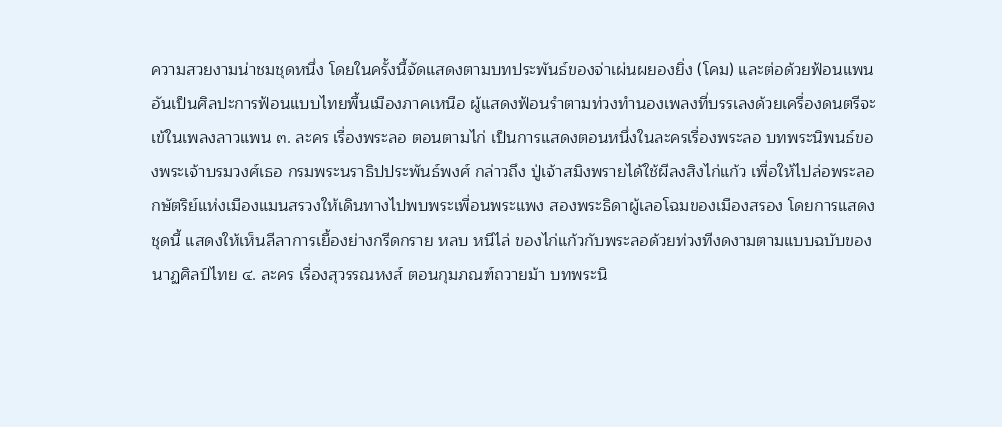ความสวยงามน่าชมชุดหนึ่ง โดยในครั้งนี้จัดแสดงตามบทประพันธ์ของจ่าเผ่นผยองยิ่ง (โคม) และต่อด้วยฟ้อนแพน อันเป็นศิลปะการฟ้อนแบบไทยพื้นเมืองภาคเหนือ ผู้แสดงฟ้อนรำตามท่วงทำนองเพลงที่บรรเลงด้วยเครื่องดนตรีจะเข้ในเพลงลาวแพน ๓. ละคร เรื่องพระลอ ตอนตามไก่ เป็นการแสดงตอนหนึ่งในละครเรื่องพระลอ บทพระนิพนธ์ของพระเจ้าบรมวงศ์เธอ กรมพระนราธิปประพันธ์พงศ์ กล่าวถึง ปู่เจ้าสมิงพรายได้ใช้ผีลงสิงไก่แก้ว เพื่อให้ไปล่อพระลอ กษัตริย์แห่งเมืองแมนสรวงให้เดินทางไปพบพระเพื่อนพระแพง สองพระธิดาผู้เลอโฉมของเมืองสรอง โดยการแสดงชุดนี้ แสดงให้เห็นลีลาการเยื้องย่างกรีดกราย หลบ หนีไล่ ของไก่แก้วกับพระลอด้วยท่วงทีงดงามตามแบบฉบับของนาฏศิลป์ไทย ๔. ละคร เรื่องสุวรรณหงส์ ตอนกุมภณฑ์ถวายม้า บทพระนิ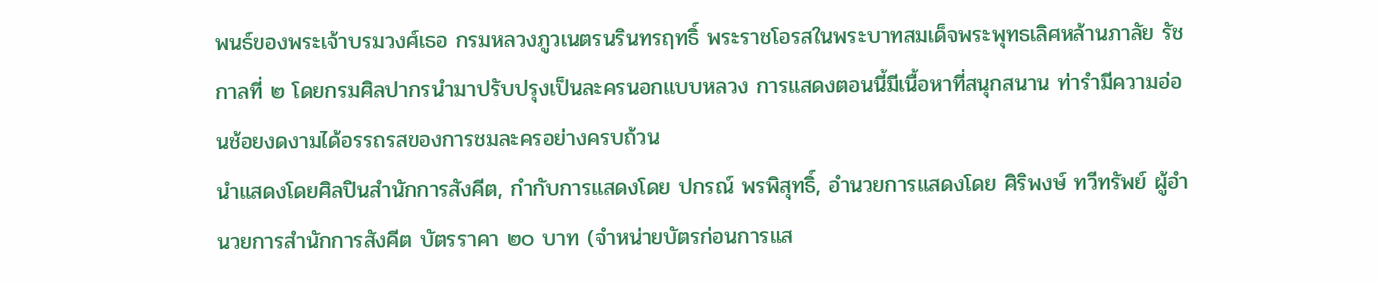พนธ์ของพระเจ้าบรมวงศ์เธอ กรมหลวงภูวเนตรนรินทรฤทธิ์ พระราชโอรสในพระบาทสมเด็จพระพุทธเลิศหล้านภาลัย รัชกาลที่ ๒ โดยกรมศิลปากรนำมาปรับปรุงเป็นละครนอกแบบหลวง การแสดงตอนนี้มีเนื้อหาที่สนุกสนาน ท่ารำมีความอ่อนช้อยงดงามได้อรรถรสของการชมละครอย่างครบถ้วน
นำแสดงโดยศิลปินสำนักการสังคีต, กำกับการแสดงโดย ปกรณ์ พรพิสุทธิ์, อำนวยการแสดงโดย ศิริพงษ์ ทวีทรัพย์ ผู้อำนวยการสำนักการสังคีต บัตรราคา ๒๐ บาท (จำหน่ายบัตรก่อนการแส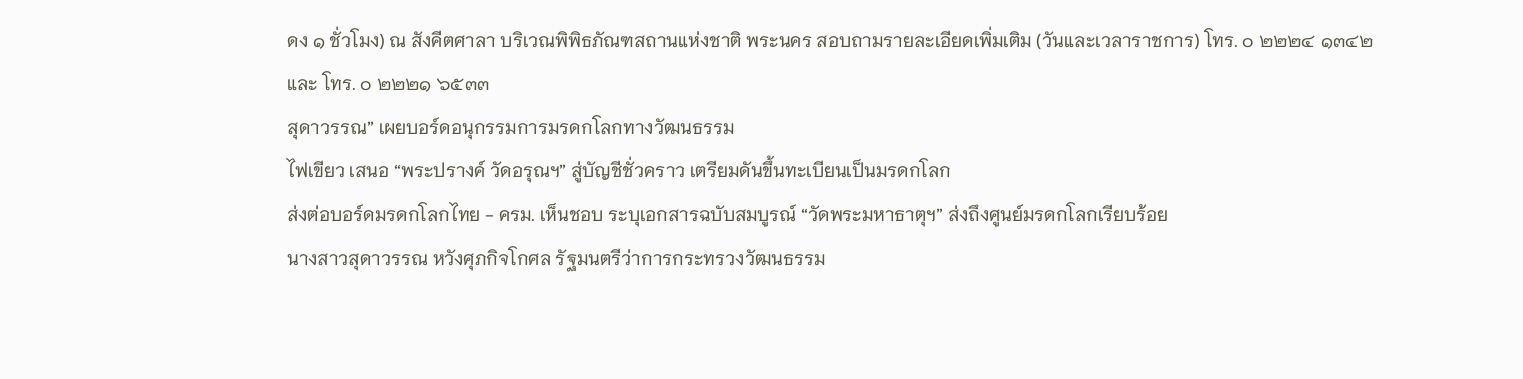ดง ๑ ชั่วโมง) ณ สังคีตศาลา บริเวณพิพิธภัณฑสถานแห่งชาติ พระนคร สอบถามรายละเอียดเพิ่มเติม (วันและเวลาราชการ) โทร. ๐ ๒๒๒๔ ๑๓๔๒ และ โทร. ๐ ๒๒๒๑ ๖๕๓๓
สุดาวรรณ” เผยบอร์ดอนุกรรมการมรดกโลกทางวัฒนธรรม
ไฟเขียว เสนอ “พระปรางค์ วัดอรุณฯ” สู่บัญชีชั่วคราว เตรียมดันขึ้นทะเบียนเป็นมรดกโลก
ส่งต่อบอร์ดมรดกโลกไทย - ครม. เห็นชอบ ระบุเอกสารฉบับสมบูรณ์ “วัดพระมหาธาตุฯ” ส่งถึงศูนย์มรดกโลกเรียบร้อย
นางสาวสุดาวรรณ หวังศุภกิจโกศล รัฐมนตรีว่าการกระทรวงวัฒนธรรม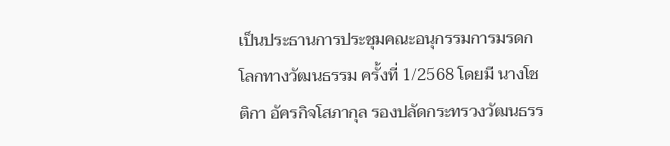เป็นประธานการประชุมคณะอนุกรรมการมรดกโลกทางวัฒนธรรม ครั้งที่ 1/2568 โดยมี นางโชติกา อัครกิจโสภากุล รองปลัดกระทรวงวัฒนธรร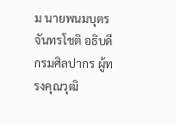ม นายพนมบุตร จันทรโชติ อธิบดีกรมศิลปากร ผู้ทรงคุณวุฒิ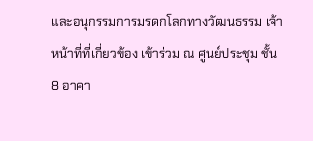และอนุกรรมการมรดกโลกทางวัฒนธรรม เจ้าหน้าที่ที่เกี่ยวข้อง เข้าร่วม ณ ศูนย์ประชุม ชั้น 8 อาคา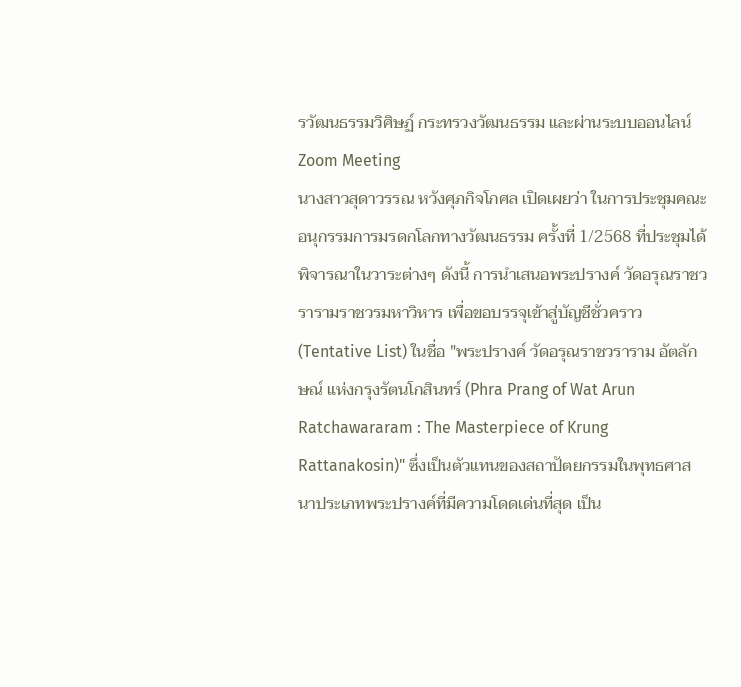รวัฒนธรรมวิศิษฏ์ กระทรวงวัฒนธรรม และผ่านระบบออนไลน์ Zoom Meeting
นางสาวสุดาวรรณ หวังศุภกิจโกศล เปิดเผยว่า ในการประชุมคณะอนุกรรมการมรดกโลกทางวัฒนธรรม ครั้งที่ 1/2568 ที่ประชุมได้พิจารณาในวาระต่างๆ ดังนี้ การนำเสนอพระปรางค์ วัดอรุณราชวรารามราชวรมหาวิหาร เพื่อขอบรรจุเข้าสู่บัญชีชั่วคราว (Tentative List) ในชื่อ "พระปรางค์ วัดอรุณราชวราราม อัตลักษณ์ แห่งกรุงรัตนโกสินทร์ (Phra Prang of Wat Arun Ratchawararam : The Masterpiece of Krung Rattanakosin)" ซึ่งเป็นตัวแทนของสถาปัตยกรรมในพุทธศาสนาประเภทพระปรางค์ที่มีความโดดเด่นที่สุด เป็น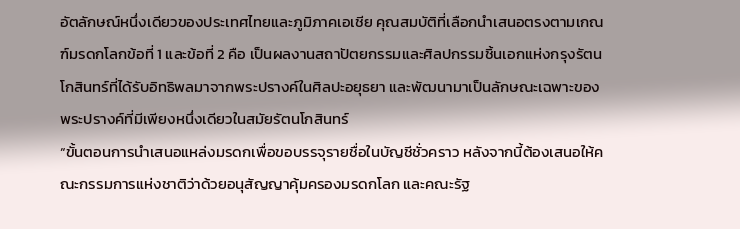อัตลักษณ์หนึ่งเดียวของประเทศไทยและภูมิภาคเอเชีย คุณสมบัติที่เลือกนำเสนอตรงตามเกณฑ์มรดกโลกข้อที่ 1 และข้อที่ 2 คือ เป็นผลงานสถาปัตยกรรมและศิลปกรรมชิ้นเอกแห่งกรุงรัตนโกสินทร์ที่ได้รับอิทธิพลมาจากพระปรางค์ในศิลปะอยุธยา และพัฒนามาเป็นลักษณะเฉพาะของพระปรางค์ที่มีเพียงหนึ่งเดียวในสมัยรัตนโกสินทร์
“ขั้นตอนการนำเสนอแหล่งมรดกเพื่อขอบรรจุรายชื่อในบัญชีชั่วคราว หลังจากนี้ต้องเสนอให้คณะกรรมการแห่งชาติว่าด้วยอนุสัญญาคุ้มครองมรดกโลก และคณะรัฐ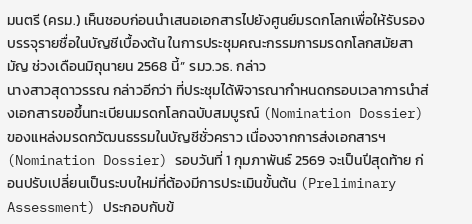มนตรี (ครม.) เห็นชอบก่อนนำเสนอเอกสารไปยังศูนย์มรดกโลกเพื่อให้รับรองบรรจุรายชื่อในบัญชีเบื้องต้น ในการประชุมคณะกรรมการมรดกโลกสมัยสามัญ ช่วงเดือนมิถุนายน 2568 นี้” รมว.วธ. กล่าว
นางสาวสุดาวรรณ กล่าวอีกว่า ที่ประชุมได้พิจารณากำหนดกรอบเวลาการนำส่งเอกสารขอขึ้นทะเบียนมรดกโลกฉบับสมบูรณ์ (Nomination Dossier) ของแหล่งมรดกวัฒนธรรมในบัญชีชั่วคราว เนื่องจากการส่งเอกสารฯ (Nomination Dossier) รอบวันที่ 1 กุมภาพันธ์ 2569 จะเป็นปีสุดท้าย ก่อนปรับเปลี่ยนเป็นระบบใหม่ที่ต้องมีการประเมินขั้นต้น (Preliminary Assessment) ประกอบกับข้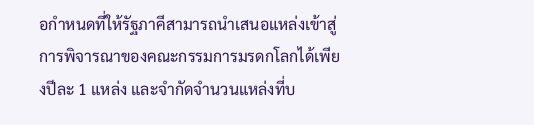อกำหนดที่ให้รัฐภาคีสามารถนำเสนอแหล่งเข้าสู่การพิจารณาของคณะกรรมการมรดกโลกได้เพียงปีละ 1 แหล่ง และจำกัดจำนวนแหล่งที่บ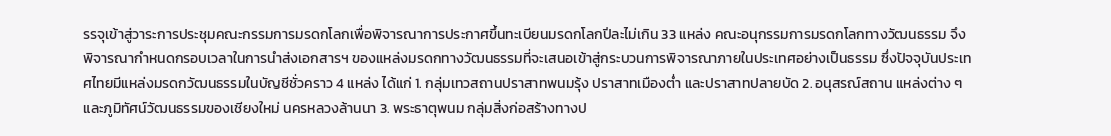รรจุเข้าสู่วาระการประชุมคณะกรรมการมรดกโลกเพื่อพิจารณาการประกาศขึ้นทะเบียนมรดกโลกปีละไม่เกิน 33 แหล่ง คณะอนุกรรมการมรดกโลกทางวัฒนธรรม จึงพิจารณากำหนดกรอบเวลาในการนำส่งเอกสารฯ ของแหล่งมรดกทางวัฒนธรรมที่จะเสนอเข้าสู่กระบวนการพิจารณาภายในประเทศอย่างเป็นธรรม ซึ่งปัจจุบันประเทศไทยมีแหล่งมรดกวัฒนธรรมในบัญชีชั่วคราว 4 แหล่ง ได้แก่ 1. กลุ่มเทวสถานปราสาทพนมรุ้ง ปราสาทเมืองต่ำ และปราสาทปลายบัด 2. อนุสรณ์สถาน แหล่งต่าง ๆ และภูมิทัศน์วัฒนธรรมของเชียงใหม่ นครหลวงล้านนา 3. พระธาตุพนม กลุ่มสิ่งก่อสร้างทางป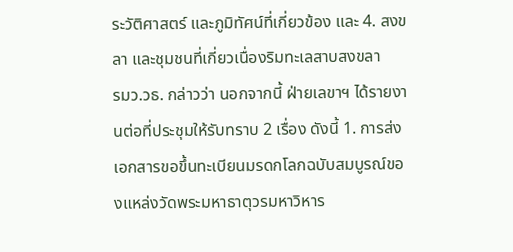ระวัติศาสตร์ และภูมิทัศน์ที่เกี่ยวข้อง และ 4. สงขลา และชุมชนที่เกี่ยวเนื่องริมทะเลสาบสงขลา
รมว.วธ. กล่าวว่า นอกจากนี้ ฝ่ายเลขาฯ ได้รายงานต่อที่ประชุมให้รับทราบ 2 เรื่อง ดังนี้ 1. การส่งเอกสารขอขึ้นทะเบียนมรดกโลกฉบับสมบูรณ์ของแหล่งวัดพระมหาธาตุวรมหาวิหาร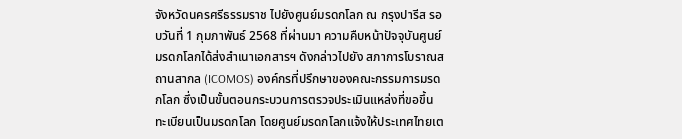จังหวัดนครศรีธรรมราช ไปยังศูนย์มรดกโลก ณ กรุงปารีส รอบวันที่ 1 กุมภาพันธ์ 2568 ที่ผ่านมา ความคืบหน้าปัจจุบันศูนย์มรดกโลกได้ส่งสำเนาเอกสารฯ ดังกล่าวไปยัง สภาการโบราณสถานสากล (ICOMOS) องค์กรที่ปรึกษาของคณะกรรมการมรดกโลก ซึ่งเป็นขั้นตอนกระบวนการตรวจประเมินแหล่งที่ขอขึ้นทะเบียนเป็นมรดกโลก โดยศูนย์มรดกโลกแจ้งให้ประเทศไทยเต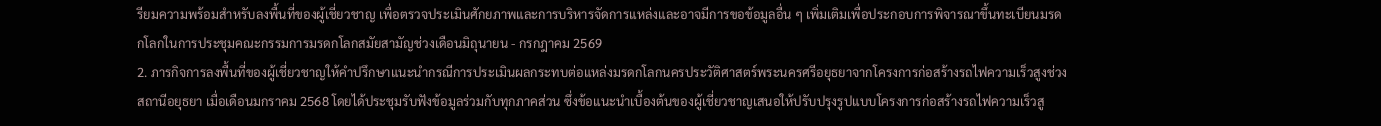รียมความพร้อมสำหรับลงพื้นที่ของผู้เชี่ยวชาญ เพื่อตรวจประเมินศักยภาพและการบริหารจัดการแหล่งและอาจมีการขอข้อมูลอื่น ๆ เพิ่มเติมเพื่อประกอบการพิจารณาขึ้นทะเบียนมรดกโลกในการประชุมคณะกรรมการมรดกโลกสมัยสามัญช่วงเดือนมิถุนายน - กรกฎาคม 2569
2. ภารกิจการลงพื้นที่ของผู้เชี่ยวชาญให้คำปรึกษาแนะนำกรณีการประเมินผลกระทบต่อแหล่งมรดกโลกนครประวัติศาสตร์พระนครศรีอยุธยาจากโครงการก่อสร้างรถไฟความเร็วสูงช่วงสถานีอยุธยา เมื่อเดือนมกราคม 2568 โดยได้ประชุมรับฟังข้อมูลร่วมกับทุกภาคส่วน ซึ่งข้อแนะนำเบื้องต้นของผู้เชี่ยวชาญเสนอให้ปรับปรุงรูปแบบโครงการก่อสร้างรถไฟความเร็วสู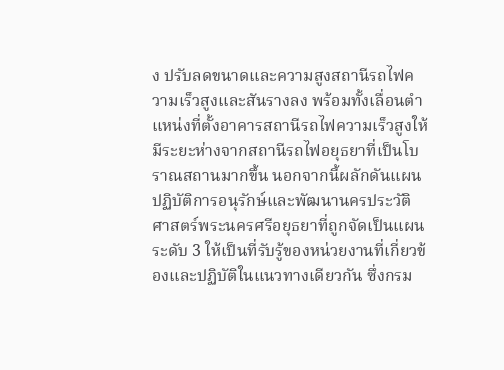ง ปรับลดขนาดและความสูงสถานีรถไฟความเร็วสูงและสันรางลง พร้อมทั้งเลื่อนตำแหน่งที่ตั้งอาคารสถานีรถไฟความเร็วสูงให้มีระยะห่างจากสถานีรถไฟอยุธยาที่เป็นโบราณสถานมากขึ้น นอกจากนี้ผลักดันแผนปฏิบัติการอนุรักษ์และพัฒนานครประวัติศาสตร์พระนครศรีอยุธยาที่ถูกจัดเป็นแผนระดับ 3 ให้เป็นที่รับรู้ของหน่วยงานที่เกี่ยวข้องและปฏิบัติในแนวทางเดียวกัน ซึ่งกรม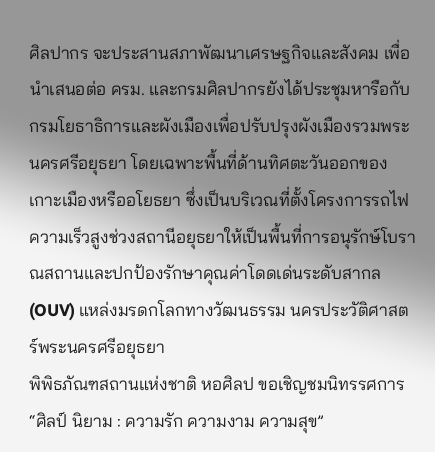ศิลปากร จะประสานสภาพัฒนาเศรษฐกิจและสังคม เพื่อนำเสนอต่อ ครม. และกรมศิลปากรยังได้ประชุมหารือกับกรมโยธาธิการและผังเมืองเพื่อปรับปรุงผังเมืองรวมพระนครศรีอยุธยา โดยเฉพาะพื้นที่ด้านทิศตะวันออกของเกาะเมืองหรืออโยธยา ซึ่งเป็นบริเวณที่ตั้งโครงการรถไฟความเร็วสูงช่วงสถานีอยุธยาให้เป็นพื้นที่การอนุรักษ์โบราณสถานและปกป้องรักษาคุณค่าโดดเด่นระดับสากล (OUV) แหล่งมรดกโลกทางวัฒนธรรม นครประวัติศาสตร์พระนครศรีอยุธยา
พิพิธภัณฑสถานแห่งชาติ หอศิลป ขอเชิญชมนิทรรศการ “ศิลป์ นิยาม : ความรัก ความงาม ความสุข”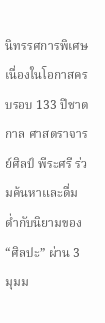นิทรรศการพิเศษเนื่องในโอกาสครบรอบ 133 ปีชาตกาล ศาสตราจารย์ศิลป์ พีระศรี ร่วมค้นหาและดื่มด่ำกับนิยามของ “ศิลปะ” ผ่าน 3 มุมม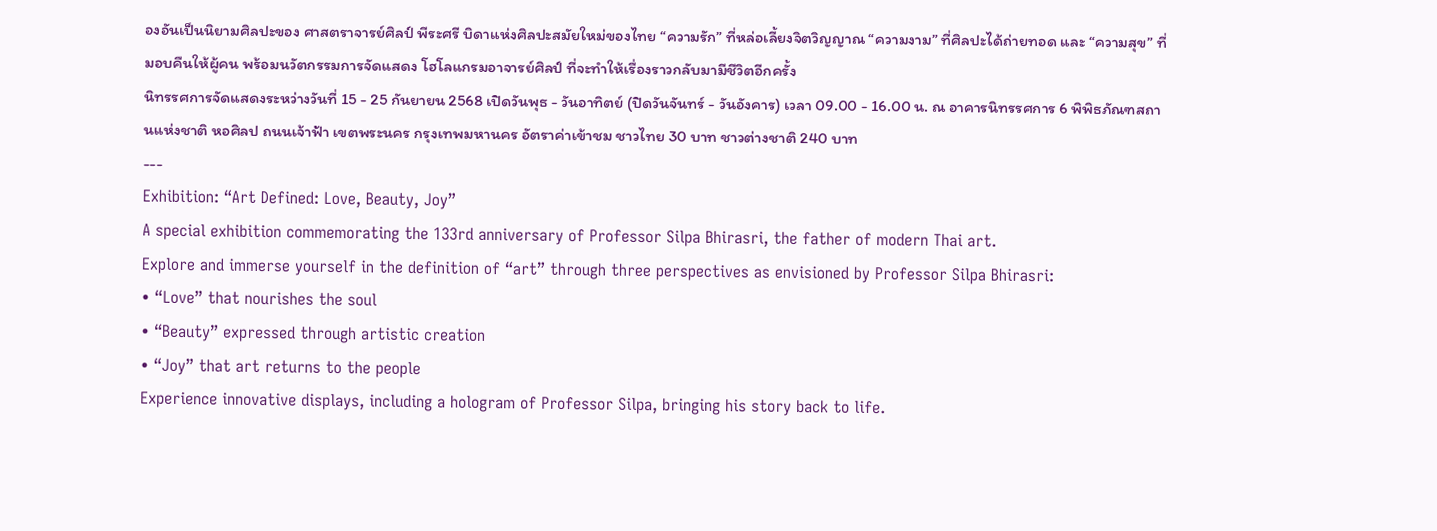องอันเป็นนิยามศิลปะของ ศาสตราจารย์ศิลป์ พีระศรี บิดาแห่งศิลปะสมัยใหม่ของไทย “ความรัก” ที่หล่อเลี้ยงจิตวิญญาณ “ความงาม” ที่ศิลปะได้ถ่ายทอด และ “ความสุข” ที่มอบคืนให้ผู้คน พร้อมนวัตกรรมการจัดแสดง โฮโลแกรมอาจารย์ศิลป์ ที่จะทำให้เรื่องราวกลับมามีชีวิตอีกครั้ง
นิทรรศการจัดแสดงระหว่างวันที่ 15 - 25 กันยายน 2568 เปิดวันพุธ - วันอาทิตย์ (ปิดวันจันทร์ - วันอังคาร) เวลา 09.00 - 16.00 น. ณ อาคารนิทรรศการ 6 พิพิธภัณฑสถานแห่งชาติ หอศิลป ถนนเจ้าฟ้า เขตพระนคร กรุงเทพมหานคร อัตราค่าเข้าชม ชาวไทย 30 บาท ชาวต่างชาติ 240 บาท
---
Exhibition: “Art Defined: Love, Beauty, Joy”
A special exhibition commemorating the 133rd anniversary of Professor Silpa Bhirasri, the father of modern Thai art.
Explore and immerse yourself in the definition of “art” through three perspectives as envisioned by Professor Silpa Bhirasri:
• “Love” that nourishes the soul
• “Beauty” expressed through artistic creation
• “Joy” that art returns to the people
Experience innovative displays, including a hologram of Professor Silpa, bringing his story back to life.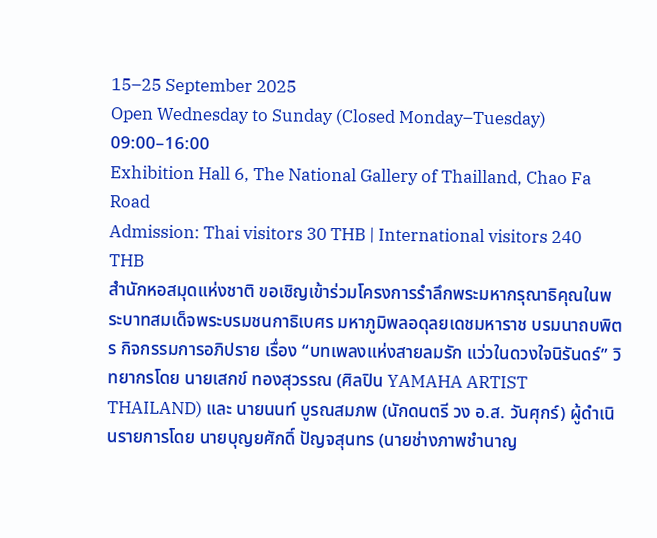15–25 September 2025
Open Wednesday to Sunday (Closed Monday–Tuesday)
09:00–16:00
Exhibition Hall 6, The National Gallery of Thailland, Chao Fa Road
Admission: Thai visitors 30 THB | International visitors 240 THB
สำนักหอสมุดแห่งชาติ ขอเชิญเข้าร่วมโครงการรำลึกพระมหากรุณาธิคุณในพระบาทสมเด็จพระบรมชนกาธิเบศร มหาภูมิพลอดุลยเดชมหาราช บรมนาถบพิตร กิจกรรมการอภิปราย เรื่อง “บทเพลงแห่งสายลมรัก แว่วในดวงใจนิรันดร์” วิทยากรโดย นายเสกข์ ทองสุวรรณ (ศิลปิน YAMAHA ARTIST THAILAND) และ นายนนท์ บูรณสมภพ (นักดนตรี วง อ.ส. วันศุกร์) ผู้ดำเนินรายการโดย นายบุญยศักดิ์ ปัญจสุนทร (นายช่างภาพชำนาญ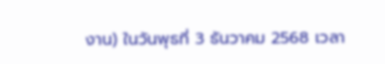งาน) ในวันพุธที่ 3 ธันวาคม 2568 เวลา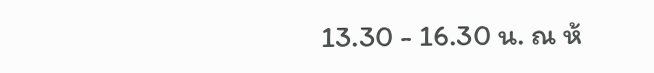13.30 - 16.30 น. ณ ห้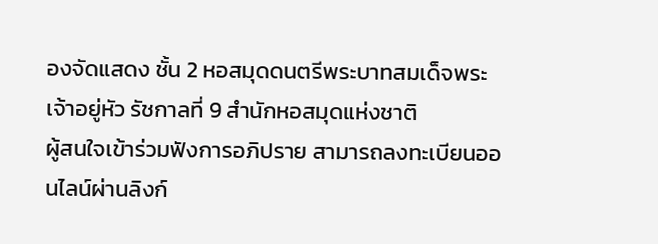องจัดแสดง ชั้น 2 หอสมุดดนตรีพระบาทสมเด็จพระเจ้าอยู่หัว รัชกาลที่ 9 สำนักหอสมุดแห่งชาติ
ผู้สนใจเข้าร่วมฟังการอภิปราย สามารถลงทะเบียนออนไลน์ผ่านลิงก์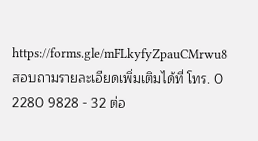https://forms.gle/mFLkyfyZpauCMrwu8 สอบถามรายละเอียดเพิ่มเติมได้ที่ โทร. 0 2280 9828 - 32 ต่อ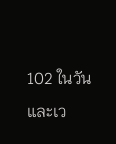102 ในวันและเว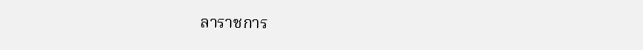ลาราชการ